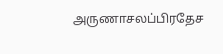அருணாசலப்பிரதேச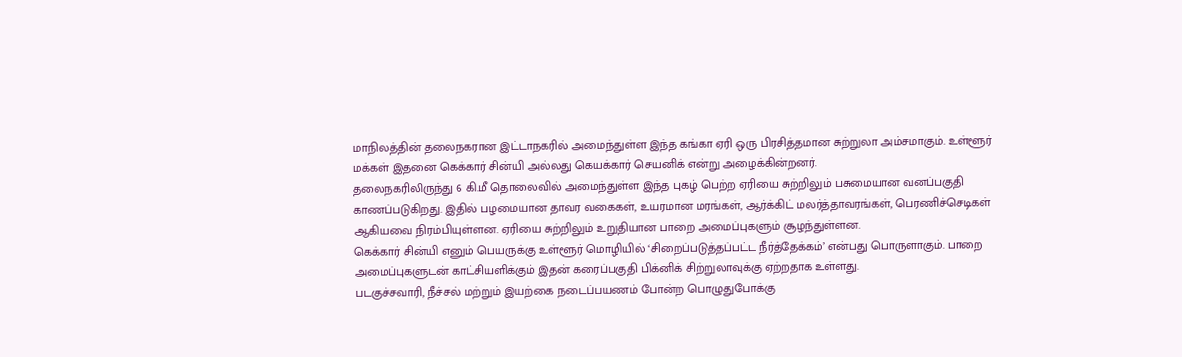மாநிலத்தின் தலைநகரான இட்டாநகரில் அமைந்துள்ள இந்த கங்கா ஏரி ஒரு பிரசித்தமான சுற்றுலா அம்சமாகும். உள்ளூர் மக்கள் இதனை கெக்கார் சின்யி அல்லது கெயக்கார் செயனிக் என்று அழைக்கின்றனர்.
தலைநகரிலிருந்து 6 கி.மீ தொலைவில் அமைந்துள்ள இந்த புகழ் பெற்ற ஏரியை சுற்றிலும் பசுமையான வனப்பகுதி காணப்படுகிறது. இதில் பழமையான தாவர வகைகள், உயரமான மரங்கள், ஆர்க்கிட் மலர்த்தாவரங்கள், பெரணிச்செடிகள் ஆகியவை நிரம்பியுள்ளன. ஏரியை சுற்றிலும் உறுதியான பாறை அமைப்புகளும் சூழந்துள்ளன.
கெக்கார் சின்யி எனும் பெயருக்கு உள்ளூர் மொழியில் ‘சிறைப்படுத்தப்பட்ட நீர்த்தேக்கம்’ என்பது பொருளாகும். பாறை அமைப்புகளுடன் காட்சியளிக்கும் இதன் கரைப்பகுதி பிக்னிக் சிற்றுலாவுக்கு ஏற்றதாக உள்ளது.
படகுச்சவாரி, நீச்சல் மற்றும் இயற்கை நடைப்பயணம் போன்ற பொழுதுபோக்கு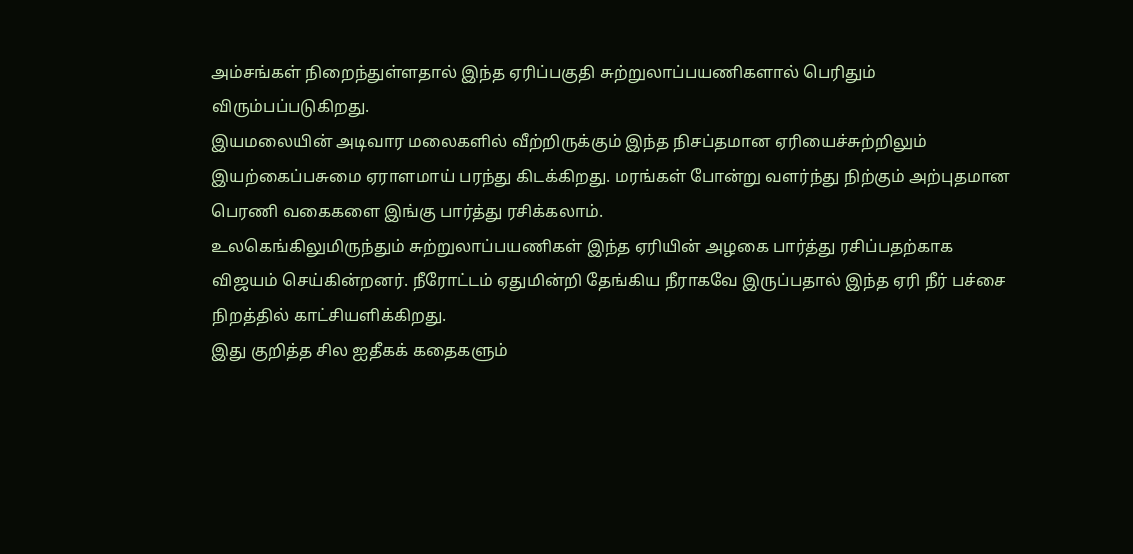அம்சங்கள் நிறைந்துள்ளதால் இந்த ஏரிப்பகுதி சுற்றுலாப்பயணிகளால் பெரிதும் விரும்பப்படுகிறது.
இயமலையின் அடிவார மலைகளில் வீற்றிருக்கும் இந்த நிசப்தமான ஏரியைச்சுற்றிலும் இயற்கைப்பசுமை ஏராளமாய் பரந்து கிடக்கிறது. மரங்கள் போன்று வளர்ந்து நிற்கும் அற்புதமான பெரணி வகைகளை இங்கு பார்த்து ரசிக்கலாம்.
உலகெங்கிலுமிருந்தும் சுற்றுலாப்பயணிகள் இந்த ஏரியின் அழகை பார்த்து ரசிப்பதற்காக விஜயம் செய்கின்றனர். நீரோட்டம் ஏதுமின்றி தேங்கிய நீராகவே இருப்பதால் இந்த ஏரி நீர் பச்சை நிறத்தில் காட்சியளிக்கிறது.
இது குறித்த சில ஐதீகக் கதைகளும்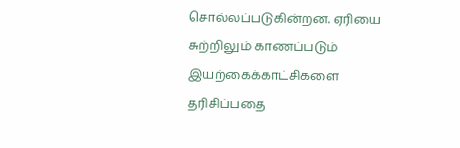சொல்லப்படுகின்றன. ஏரியை சுற்றிலும் காணப்படும் இயற்கைக்காட்சிகளை தரிசிப்பதை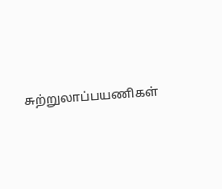சுற்றுலாப்பயணிகள்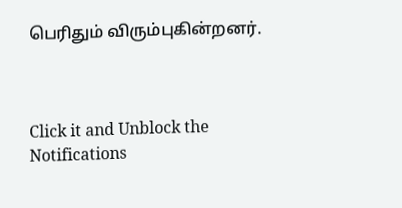பெரிதும் விரும்புகின்றனர்.



Click it and Unblock the Notifications